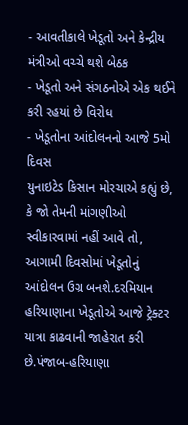- આવતીકાલે ખેડૂતો અને કેન્દ્રીય મંત્રીઓ વચ્ચે થશે બેઠક
- ખેડૂતો અને સંગઠનોએ એક થઈને કરી રહયાં છે વિરોધ
- ખેડૂતોના આંદોલનનો આજે 5મો દિવસ
યુનાઇટેડ કિસાન મોરચાએ કહ્યું છે, કે જો તેમની માંગણીઓ સ્વીકારવામાં નહીં આવે તો, આગામી દિવસોમાં ખેડૂતોનું આંદોલન ઉગ્ર બનશે.દરમિયાન હરિયાણાના ખેડૂતોએ આજે ટ્રેક્ટર યાત્રા કાઢવાની જાહેરાત કરી છે.પંજાબ-હરિયાણા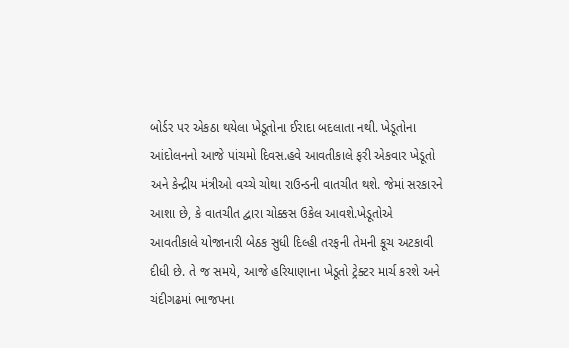બોર્ડર પર એકઠા થયેલા ખેડૂતોના ઈરાદા બદલાતા નથી. ખેડૂતોના આંદોલનનો આજે પાંચમો દિવસ.હવે આવતીકાલે ફરી એકવાર ખેડૂતો અને કેન્દ્રીય મંત્રીઓ વચ્ચે ચોથા રાઉન્ડની વાતચીત થશે. જેમાં સરકારને આશા છે, કે વાતચીત દ્વારા ચોક્કસ ઉકેલ આવશે.ખેડૂતોએ આવતીકાલે યોજાનારી બેઠક સુધી દિલ્હી તરફની તેમની કૂચ અટકાવી દીધી છે. તે જ સમયે, આજે હરિયાણાના ખેડૂતો ટ્રેક્ટર માર્ચ કરશે અને ચંદીગઢમાં ભાજપના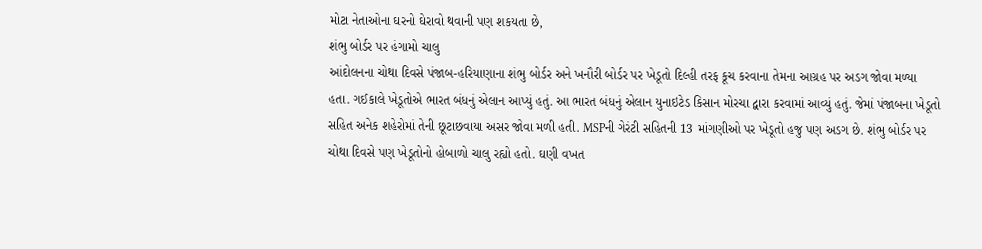મોટા નેતાઓના ઘરનો ઘેરાવો થવાની પણ શકયતા છે,
શંભુ બોર્ડર પર હંગામો ચાલુ
આંદોલનના ચોથા દિવસે પંજાબ-હરિયાણાના શંભુ બોર્ડર અને ખનૌરી બોર્ડર પર ખેડૂતો દિલ્હી તરફ કૂચ કરવાના તેમના આગ્રહ પર અડગ જોવા મળ્યા હતા. ગઈકાલે ખેડૂતોએ ભારત બંધનું એલાન આપ્યું હતું. આ ભારત બંધનું એલાન યુનાઇટેડ કિસાન મોરચા દ્વારા કરવામાં આવ્યું હતું. જેમાં પંજાબના ખેડૂતો સહિત અનેક શહેરોમાં તેની છૂટાછવાયા અસર જોવા મળી હતી. MSPની ગેરંટી સહિતની 13 માંગણીઓ પર ખેડૂતો હજુ પણ અડગ છે. શંભુ બોર્ડર પર ચોથા દિવસે પણ ખેડૂતોનો હોબાળો ચાલુ રહ્યો હતો. ઘણી વખત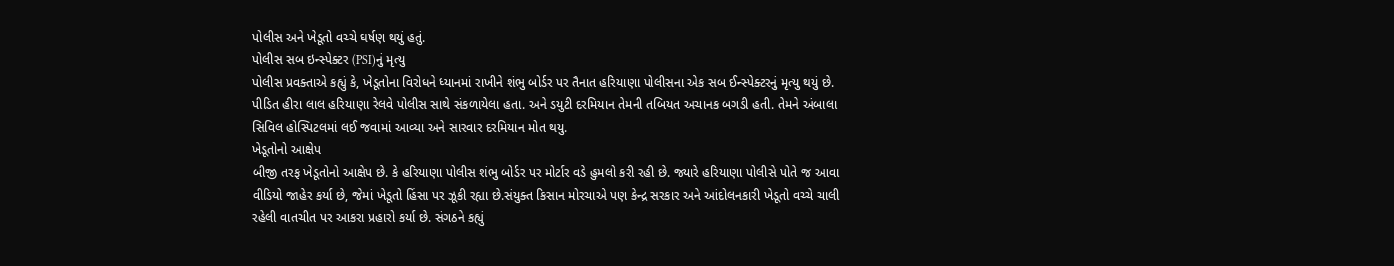પોલીસ અને ખેડૂતો વચ્ચે ઘર્ષણ થયું હતું.
પોલીસ સબ ઇન્સ્પેક્ટર (PSI)નું મૃત્યુ
પોલીસ પ્રવક્તાએ કહ્યું કે, ખેડૂતોના વિરોધને ધ્યાનમાં રાખીને શંભુ બોર્ડર પર તૈનાત હરિયાણા પોલીસના એક સબ ઈન્સ્પેક્ટરનું મૃત્યુ થયું છે. પીડિત હીરા લાલ હરિયાણા રેલવે પોલીસ સાથે સંકળાયેલા હતા. અને ડયુટી દરમિયાન તેમની તબિયત અચાનક બગડી હતી. તેમને અંબાલા સિવિલ હોસ્પિટલમાં લઈ જવામાં આવ્યા અને સારવાર દરમિયાન મોત થયુ.
ખેડૂતોનો આક્ષેપ
બીજી તરફ ખેડૂતોનો આક્ષેપ છે. કે હરિયાણા પોલીસ શંભુ બોર્ડર પર મોર્ટાર વડે હુમલો કરી રહી છે. જ્યારે હરિયાણા પોલીસે પોતે જ આવા વીડિયો જાહેર કર્યા છે, જેમાં ખેડૂતો હિંસા પર ઝૂકી રહ્યા છે.સંયુક્ત કિસાન મોરચાએ પણ કેન્દ્ર સરકાર અને આંદોલનકારી ખેડૂતો વચ્ચે ચાલી રહેલી વાતચીત પર આકરા પ્રહારો કર્યા છે. સંગઠને કહ્યું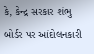કે, કેન્દ્ર સરકાર શંભુ બોર્ડર પર આંદોલનકારી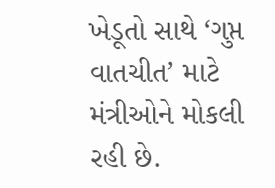ખેડૂતો સાથે ‘ગુપ્ત વાતચીત’ માટે મંત્રીઓને મોકલી રહી છે.